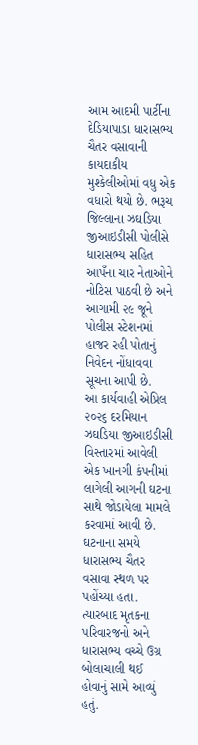આમ આદમી પાર્ટીના દેડિયાપાડા ધારાસભ્ય ચૈતર વસાવાની કાયદાકીય મુશ્કેલીઓમાં વધુ એક વધારો થયો છે. ભરૂચ જિલ્લાના ઝઘડિયા જીઆઇડીસી પોલીસે ધારાસભ્ય સહિત આપઁના ચાર નેતાઓને નોટિસ પાઠવી છે અને આગામી ૨૯ જૂને પોલીસ સ્ટેશનમાં હાજર રહી પોતાનું નિવેદન નોંધાવવા સૂચના આપી છે.
આ કાર્યવાહી એપ્રિલ ૨૦૨૬ દરમિયાન ઝઘડિયા જીઆઇડીસી વિસ્તારમાં આવેલી એક ખાનગી કંપનીમાં લાગેલી આગની ઘટના સાથે જોડાયેલા મામલે કરવામાં આવી છે. ઘટનાના સમયે ધારાસભ્ય ચૈતર વસાવા સ્થળ પર પહોંચ્યા હતા. ત્યારબાદ મૃતકના પરિવારજનો અને ધારાસભ્ય વચ્ચે ઉગ્ર બોલાચાલી થઈ હોવાનું સામે આવ્યું હતું.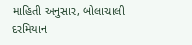માહિતી અનુસાર, બોલાચાલી દરમિયાન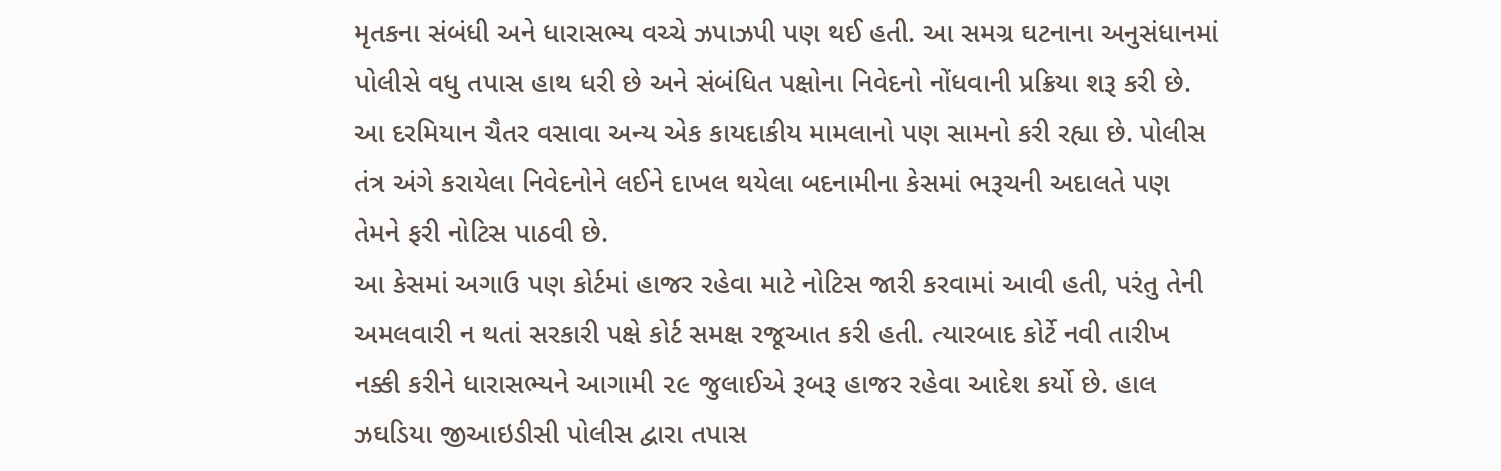મૃતકના સંબંધી અને ધારાસભ્ય વચ્ચે ઝપાઝપી પણ થઈ હતી. આ સમગ્ર ઘટનાના અનુસંધાનમાં પોલીસે વધુ તપાસ હાથ ધરી છે અને સંબંધિત પક્ષોના નિવેદનો નોંધવાની પ્રક્રિયા શરૂ કરી છે.
આ દરમિયાન ચૈતર વસાવા અન્ય એક કાયદાકીય મામલાનો પણ સામનો કરી રહ્યા છે. પોલીસ તંત્ર અંગે કરાયેલા નિવેદનોને લઈને દાખલ થયેલા બદનામીના કેસમાં ભરૂચની અદાલતે પણ તેમને ફરી નોટિસ પાઠવી છે.
આ કેસમાં અગાઉ પણ કોર્ટમાં હાજર રહેવા માટે નોટિસ જારી કરવામાં આવી હતી, પરંતુ તેની અમલવારી ન થતાં સરકારી પક્ષે કોર્ટ સમક્ષ રજૂઆત કરી હતી. ત્યારબાદ કોર્ટે નવી તારીખ નક્કી કરીને ધારાસભ્યને આગામી ૨૯ જુલાઈએ રૂબરૂ હાજર રહેવા આદેશ કર્યો છે. હાલ ઝઘડિયા જીઆઇડીસી પોલીસ દ્વારા તપાસ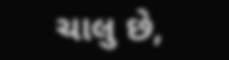ચાલુ છે,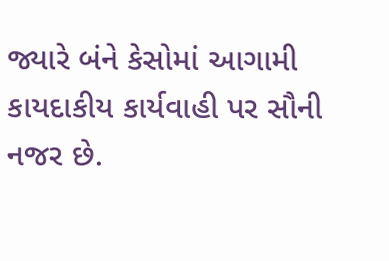જ્યારે બંને કેસોમાં આગામી કાયદાકીય કાર્યવાહી પર સૌની નજર છે.